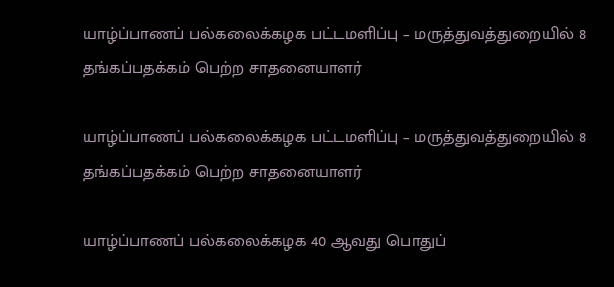யாழ்ப்பாணப் பல்கலைக்கழக பட்டமளிப்பு – மருத்துவத்துறையில் 8 தங்கப்பதக்கம் பெற்ற சாதனையாளர்

யாழ்ப்பாணப் பல்கலைக்கழக பட்டமளிப்பு – மருத்துவத்துறையில் 8 தங்கப்பதக்கம் பெற்ற சாதனையாளர்

யாழ்ப்பாணப் பல்கலைக்கழக 40 ஆவது பொதுப்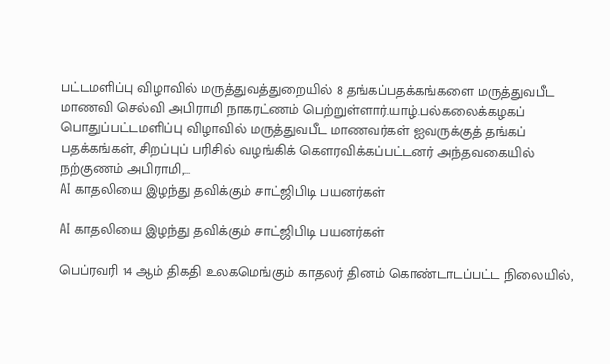பட்டமளிப்பு விழாவில் மருத்துவத்துறையில் 8 தங்கப்பதக்கங்களை மருத்துவபீட மாணவி செல்வி அபிராமி நாகரட்ணம் பெற்றுள்ளார்.யாழ்.பல்கலைக்கழகப் பொதுப்பட்டமளிப்பு விழாவில் மருத்துவபீட மாணவர்கள் ஐவருக்குத் தங்கப் பதக்கங்கள், சிறப்புப் பரிசில் வழங்கிக் கெளரவிக்கப்பட்டனர் அந்தவகையில் நற்குணம் அபிராமி,…
AI காதலியை இழந்து தவிக்கும் சாட்ஜிபிடி பயனர்கள்

AI காதலியை இழந்து தவிக்கும் சாட்ஜிபிடி பயனர்கள்

பெப்ரவரி 14 ஆம் திகதி உலகமெங்கும் காதலர் தினம் கொண்டாடப்பட்ட நிலையில்,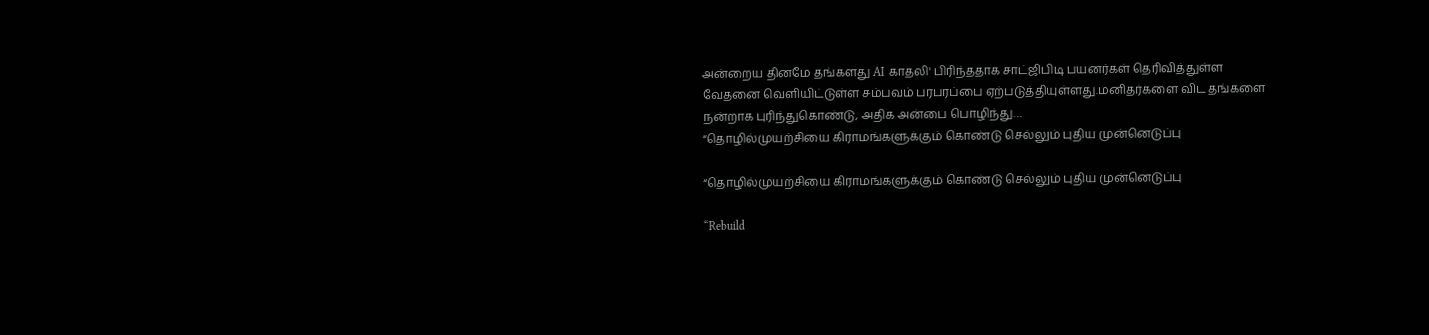அன்றைய தினமே தங்களது AI காதலி' பிரிந்ததாக சாட்ஜிபிடி பயனர்கள் தெரிவித்துள்ள வேதனை வெளியிட்டுள்ள சம்பவம் பரபரப்பை ஏற்படுத்தியுள்ளது.மனிதர்களை விட தங்களை நன்றாக புரிந்துகொண்டு, அதிக அன்பை பொழிந்து…
“தொழில்முயற்சியை கிராமங்களுக்கும் கொண்டு செல்லும் புதிய முன்னெடுப்பு

“தொழில்முயற்சியை கிராமங்களுக்கும் கொண்டு செல்லும் புதிய முன்னெடுப்பு

“Rebuild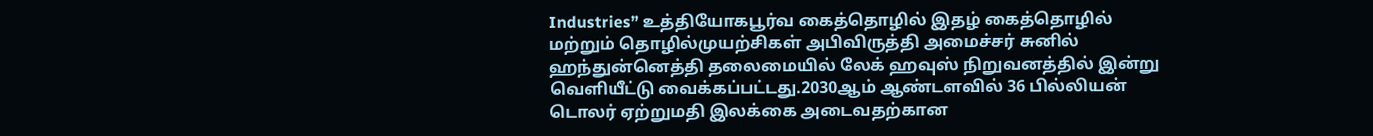Industries” உத்தியோகபூர்வ கைத்தொழில் இதழ் கைத்தொழில் மற்றும் தொழில்முயற்சிகள் அபிவிருத்தி அமைச்சர் சுனில் ஹந்துன்னெத்தி தலைமையில் லேக் ஹவுஸ் நிறுவனத்தில் இன்று வெளியீட்டு வைக்கப்பட்டது.2030ஆம் ஆண்டளவில் 36 பில்லியன் டொலர் ஏற்றுமதி இலக்கை அடைவதற்கான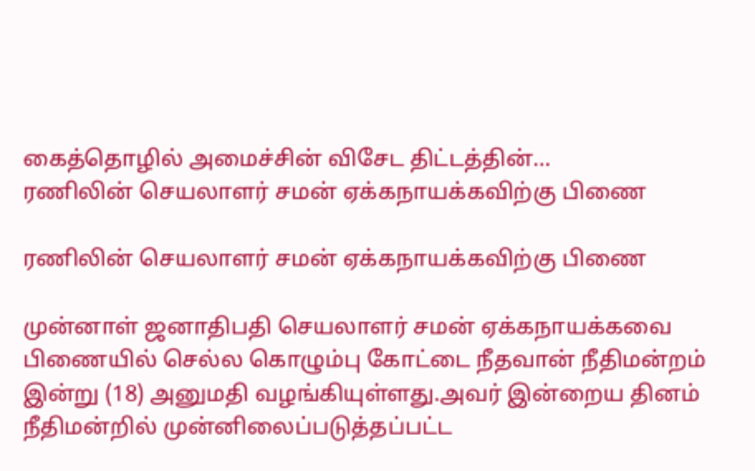கைத்தொழில் அமைச்சின் விசேட திட்டத்தின்…
ரணிலின் செயலாளர் சமன் ஏக்கநாயக்கவிற்கு பிணை

ரணிலின் செயலாளர் சமன் ஏக்கநாயக்கவிற்கு பிணை

முன்னாள் ஜனாதிபதி செயலாளர் சமன் ஏக்கநாயக்கவை பிணையில் செல்ல கொழும்பு கோட்டை நீதவான் நீதிமன்றம் இன்று (18) அனுமதி வழங்கியுள்ளது.அவர் இன்றைய தினம் நீதிமன்றில் முன்னிலைப்படுத்தப்பட்ட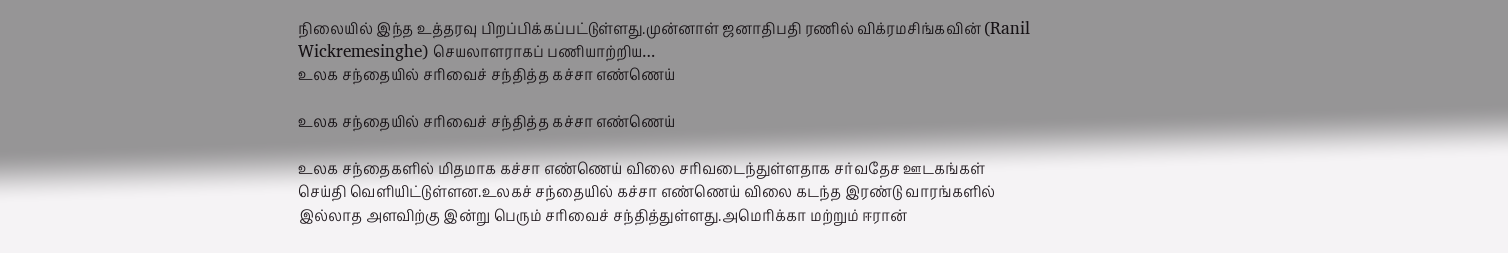நிலையில் இந்த உத்தரவு பிறப்பிக்கப்பட்டுள்ளது.முன்னாள் ஜனாதிபதி ரணில் விக்ரமசிங்கவின் (Ranil Wickremesinghe) செயலாளராகப் பணியாற்றிய…
உலக சந்தையில் சரிவைச் சந்தித்த கச்சா எண்ணெய்

உலக சந்தையில் சரிவைச் சந்தித்த கச்சா எண்ணெய்

உலக சந்தைகளில் மிதமாக கச்சா எண்ணெய் விலை சரிவடைந்துள்ளதாக சர்வதேச ஊடகங்கள் செய்தி வெளியிட்டுள்ளன.உலகச் சந்தையில் கச்சா எண்ணெய் விலை கடந்த இரண்டு வாரங்களில் இல்லாத அளவிற்கு இன்று பெரும் சரிவைச் சந்தித்துள்ளது.அமெரிக்கா மற்றும் ஈரான்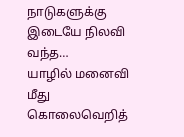நாடுகளுக்கு இடையே நிலவி வந்த…
யாழில் மனைவி மீது கொலைவெறித்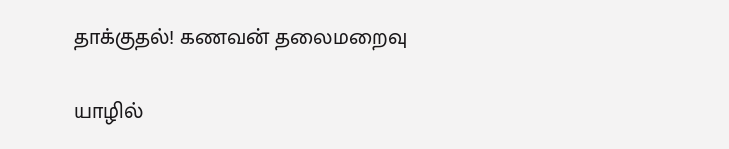தாக்குதல்! கணவன் தலைமறைவு

யாழில்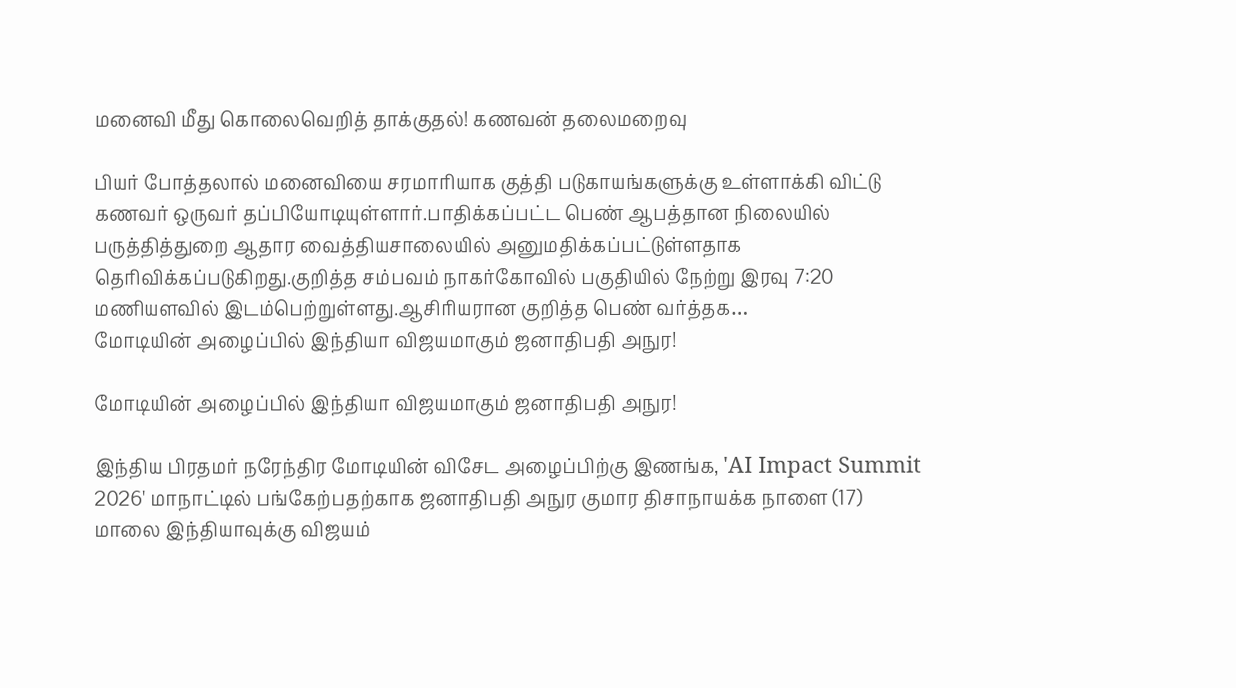மனைவி மீது கொலைவெறித் தாக்குதல்! கணவன் தலைமறைவு

பியர் போத்தலால் மனைவியை சரமாரியாக குத்தி படுகாயங்களுக்கு உள்ளாக்கி விட்டு கணவர் ஒருவர் தப்பியோடியுள்ளார்.பாதிக்கப்பட்ட பெண் ஆபத்தான நிலையில் பருத்தித்துறை ஆதார வைத்தியசாலையில் அனுமதிக்கப்பட்டுள்ளதாக தெரிவிக்கப்படுகிறது.குறித்த சம்பவம் நாகர்கோவில் பகுதியில் நேற்று இரவு 7:20 மணியளவில் இடம்பெற்றுள்ளது.ஆசிரியரான குறித்த பெண் வர்த்தக…
மோடியின் அழைப்பில் இந்தியா விஜயமாகும் ஜனாதிபதி அநுர!

மோடியின் அழைப்பில் இந்தியா விஜயமாகும் ஜனாதிபதி அநுர!

இந்திய பிரதமர் நரேந்திர மோடியின் விசேட அழைப்பிற்கு இணங்க, 'AI Impact Summit 2026' மாநாட்டில் பங்கேற்பதற்காக ஜனாதிபதி அநுர குமார திசாநாயக்க நாளை (17) மாலை இந்தியாவுக்கு விஜயம்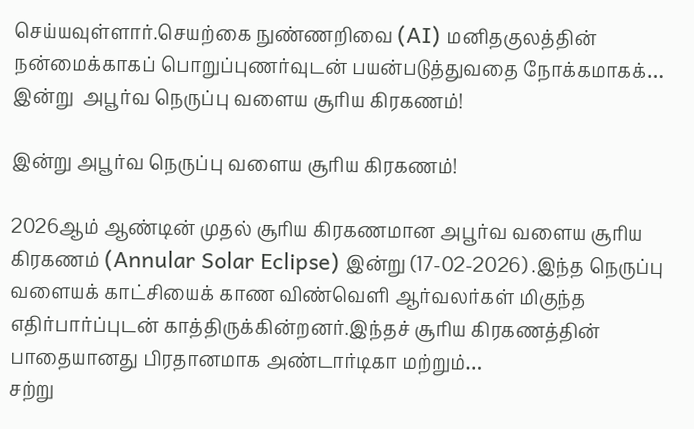செய்யவுள்ளார்.செயற்கை நுண்ணறிவை (AI) மனிதகுலத்தின் நன்மைக்காகப் பொறுப்புணர்வுடன் பயன்படுத்துவதை நோக்கமாகக்…
இன்று  அபூர்வ நெருப்பு வளைய சூரிய கிரகணம்!

இன்று அபூர்வ நெருப்பு வளைய சூரிய கிரகணம்!

2026ஆம் ஆண்டின் முதல் சூரிய கிரகணமான அபூர்வ வளைய சூரிய கிரகணம் (Annular Solar Eclipse) இன்று (17-02-2026) .இந்த நெருப்பு வளையக் காட்சியைக் காண விண்வெளி ஆர்வலர்கள் மிகுந்த எதிர்பார்ப்புடன் காத்திருக்கின்றனர்.இந்தச் சூரிய கிரகணத்தின் பாதையானது பிரதானமாக அண்டார்டிகா மற்றும்…
சற்று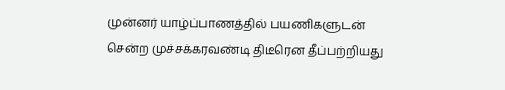முன்னர் யாழ்ப்பாணத்தில் பயணிகளுடன் சென்ற முச்சக்கரவண்டி திடீரென தீப்பற்றியது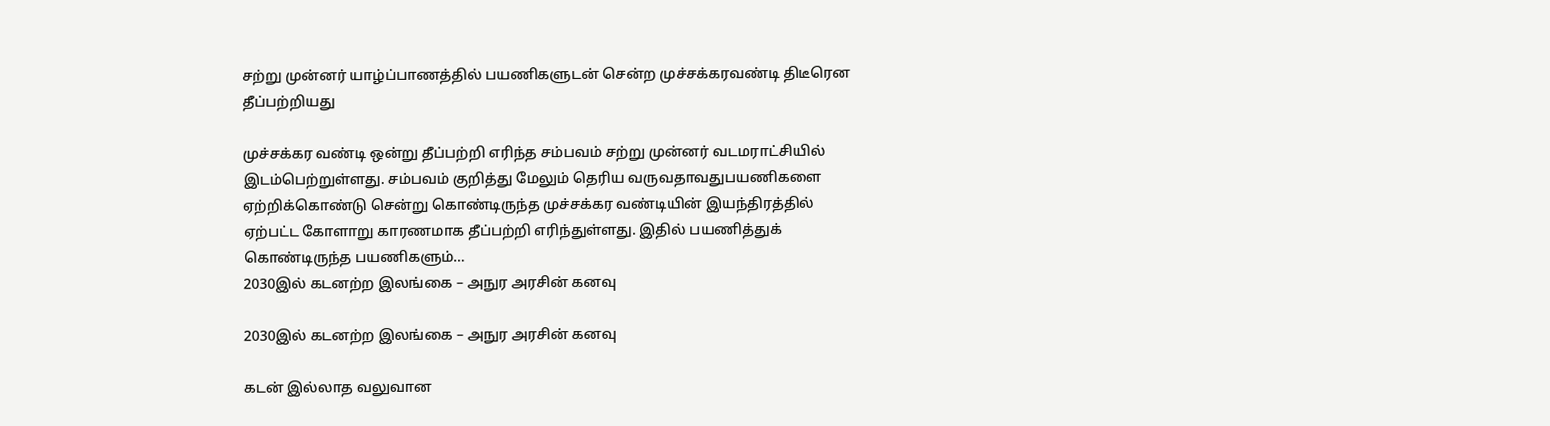சற்று முன்னர் யாழ்ப்பாணத்தில் பயணிகளுடன் சென்ற முச்சக்கரவண்டி திடீரென தீப்பற்றியது

முச்சக்கர வண்டி ஒன்று தீப்பற்றி எரிந்த சம்பவம் சற்று முன்னர் வடமராட்சியில் இடம்பெற்றுள்ளது. சம்பவம் குறித்து மேலும் தெரிய வருவதாவதுபயணிகளை ஏற்றிக்கொண்டு சென்று கொண்டிருந்த முச்சக்கர வண்டியின் இயந்திரத்தில் ஏற்பட்ட கோளாறு காரணமாக தீப்பற்றி எரிந்துள்ளது. இதில் பயணித்துக் கொண்டிருந்த பயணிகளும்…
2030இல் கடனற்ற இலங்கை – அநுர அரசின் கனவு

2030இல் கடனற்ற இலங்கை – அநுர அரசின் கனவு

கடன் இல்லாத வலுவான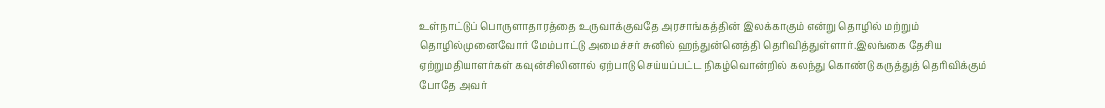உள்நாட்டுப் பொருளாதாரத்தை உருவாக்குவதே அரசாங்கத்தின் இலக்காகும் என்று தொழில் மற்றும் தொழில்முனைவோர் மேம்பாட்டு அமைச்சர் சுனில் ஹந்துன்னெத்தி தெரிவித்துள்ளார்.இலங்கை தேசிய ஏற்றுமதியாளர்கள் கவுன்சிலினால் ஏற்பாடு செய்யப்பட்ட நிகழ்வொன்றில் கலந்து கொண்டு கருத்துத் தெரிவிக்கும் போதே அவர்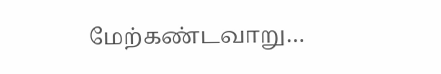மேற்கண்டவாறு…